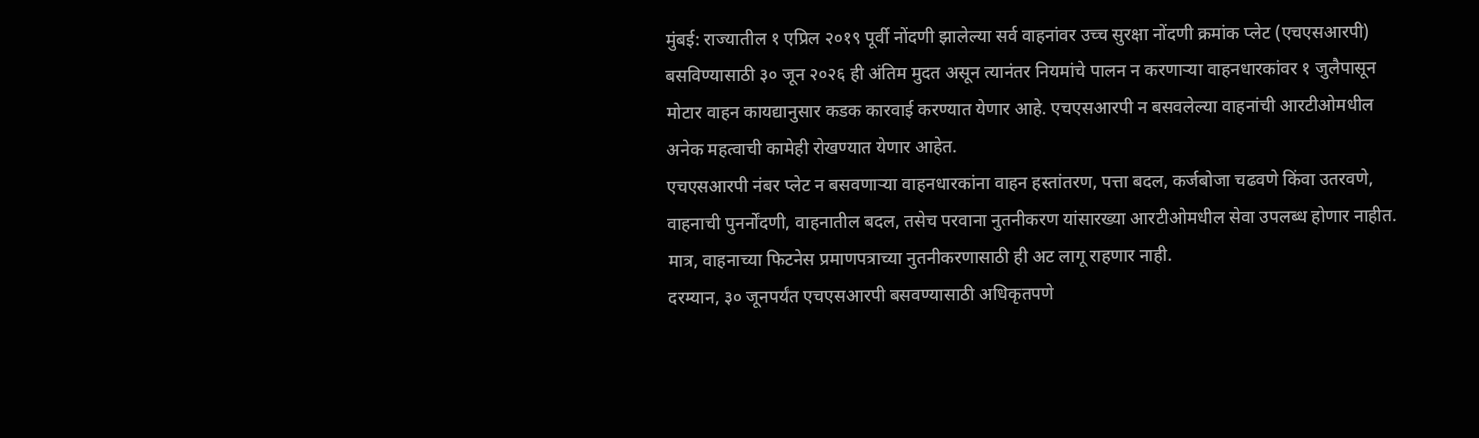मुंबई: राज्यातील १ एप्रिल २०१९ पूर्वी नोंदणी झालेल्या सर्व वाहनांवर उच्च सुरक्षा नोंदणी क्रमांक प्लेट (एचएसआरपी) बसविण्यासाठी ३० जून २०२६ ही अंतिम मुदत असून त्यानंतर नियमांचे पालन न करणाऱ्या वाहनधारकांवर १ जुलैपासून मोटार वाहन कायद्यानुसार कडक कारवाई करण्यात येणार आहे. एचएसआरपी न बसवलेल्या वाहनांची आरटीओमधील अनेक महत्वाची कामेही रोखण्यात येणार आहेत.
एचएसआरपी नंबर प्लेट न बसवणाऱ्या वाहनधारकांना वाहन हस्तांतरण, पत्ता बदल, कर्जबोजा चढवणे किंवा उतरवणे, वाहनाची पुनर्नोंदणी, वाहनातील बदल, तसेच परवाना नुतनीकरण यांसारख्या आरटीओमधील सेवा उपलब्ध होणार नाहीत. मात्र, वाहनाच्या फिटनेस प्रमाणपत्राच्या नुतनीकरणासाठी ही अट लागू राहणार नाही.
दरम्यान, ३० जूनपर्यंत एचएसआरपी बसवण्यासाठी अधिकृतपणे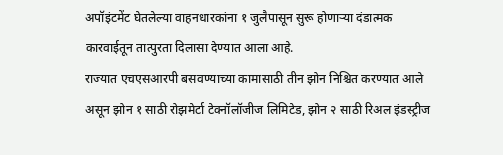अपॉइंटमेंट घेतलेल्या वाहनधारकांना १ जुलैपासून सुरू होणाऱ्या दंडात्मक कारवाईतून तात्पुरता दिलासा देण्यात आला आहे.
राज्यात एचएसआरपी बसवण्याच्या कामासाठी तीन झोन निश्चित करण्यात आले असून झोन १ साठी रोझमेर्टा टेक्नॉलॉजीज लिमिटेड, झोन २ साठी रिअल इंडस्ट्रीज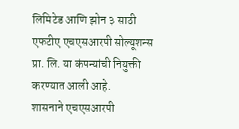लिमिटेड आणि झोन ३ साठी एफटीए एचएसआरपी सोल्यूशन्स प्रा. लि. या कंपन्यांची नियुक्ती करण्यात आली आहे.
शासनाने एचएसआरपी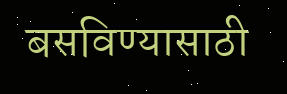बसविण्यासाठी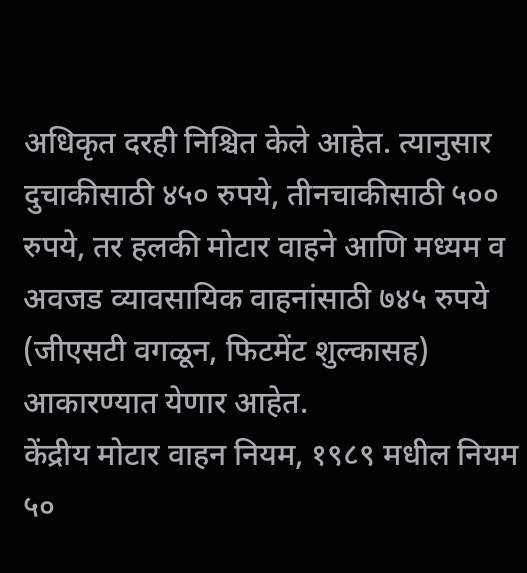अधिकृत दरही निश्चित केले आहेत. त्यानुसार दुचाकीसाठी ४५० रुपये, तीनचाकीसाठी ५०० रुपये, तर हलकी मोटार वाहने आणि मध्यम व अवजड व्यावसायिक वाहनांसाठी ७४५ रुपये (जीएसटी वगळून, फिटमेंट शुल्कासह) आकारण्यात येणार आहेत.
केंद्रीय मोटार वाहन नियम, १९८९ मधील नियम ५०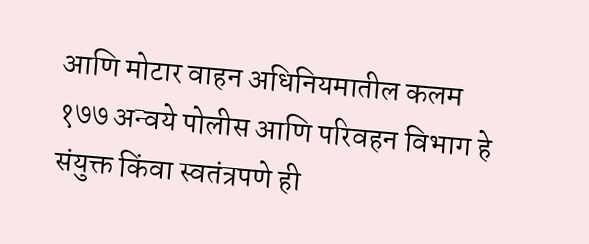आणि मोटार वाहन अधिनियमातील कलम १७७ अन्वये पोलीस आणि परिवहन विभाग हे संयुक्त किंवा स्वतंत्रपणे ही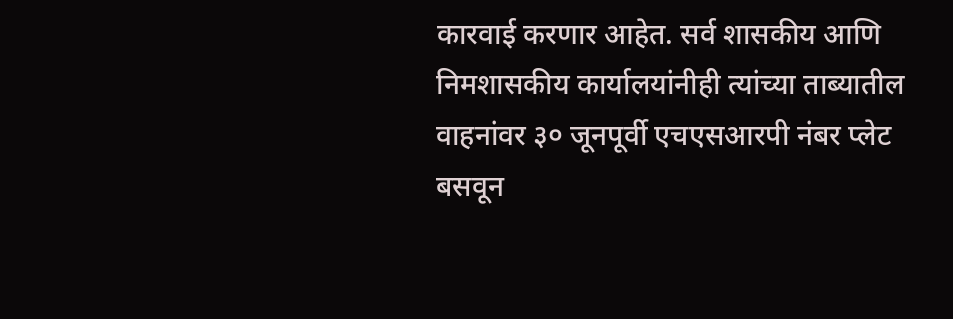कारवाई करणार आहेत. सर्व शासकीय आणि निमशासकीय कार्यालयांनीही त्यांच्या ताब्यातील वाहनांवर ३० जूनपूर्वी एचएसआरपी नंबर प्लेट बसवून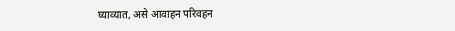घ्याव्यात, असे आवाहन परिवहन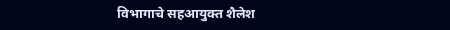विभागाचे सहआयुक्त शैलेश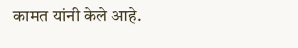कामत यांनी केले आहे.